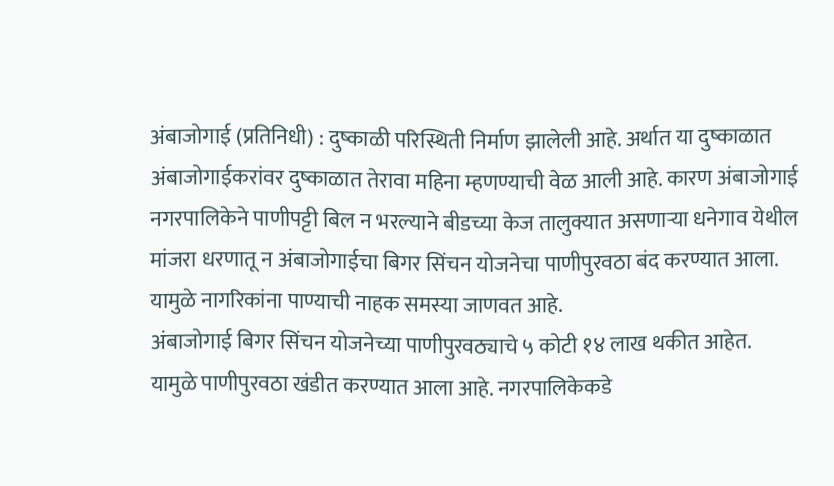अंबाजोगाई (प्रतिनिधी) : दुष्काळी परिस्थिती निर्माण झालेली आहे. अर्थात या दुष्काळात अंबाजोगाईकरांवर दुष्काळात तेरावा महिना म्हणण्याची वेळ आली आहे. कारण अंबाजोगाई नगरपालिकेने पाणीपट्टी बिल न भरल्याने बीडच्या केज तालुक्यात असणाऱ्या धनेगाव येथील मांजरा धरणातू न अंबाजोगाईचा बिगर सिंचन योजनेचा पाणीपुरवठा बंद करण्यात आला. यामुळे नागरिकांना पाण्याची नाहक समस्या जाणवत आहे.
अंबाजोगाई बिगर सिंचन योजनेच्या पाणीपुरवठ्याचे ५ कोटी १४ लाख थकीत आहेत. यामुळे पाणीपुरवठा खंडीत करण्यात आला आहे. नगरपालिकेकडे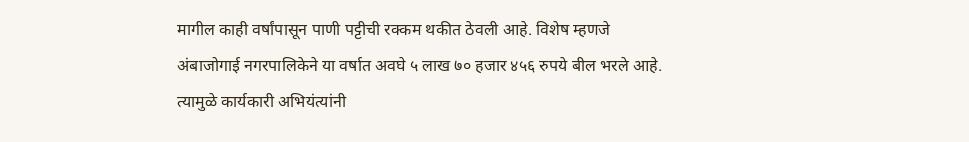मागील काही वर्षांपासून पाणी पट्टीची रक्कम थकीत ठेवली आहे. विशेष म्हणजे अंबाजोगाई नगरपालिकेने या वर्षात अवघे ५ लाख ७० हजार ४५६ रुपये बील भरले आहे. त्यामुळे कार्यकारी अभियंत्यांनी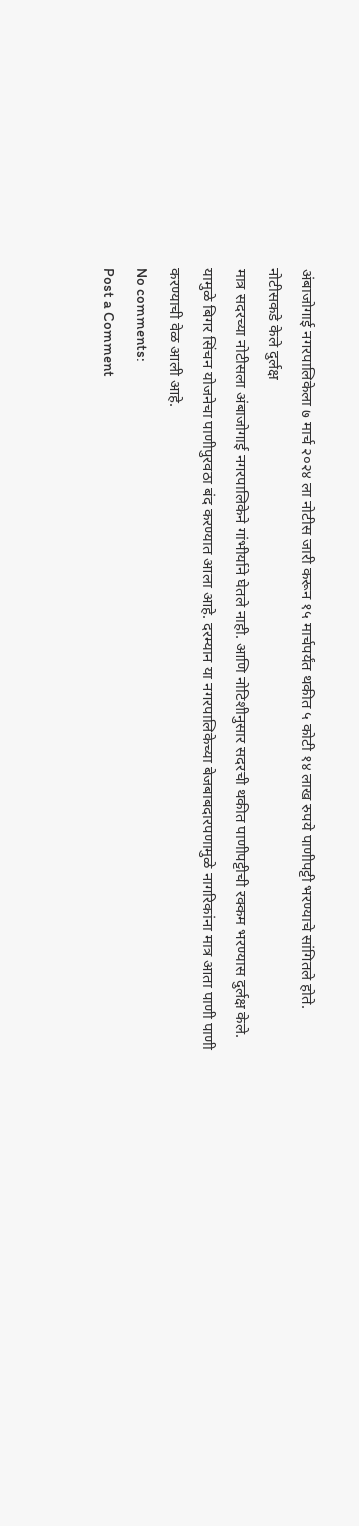अंबाजोगाई नगरपालिकेला ७ मार्च २०२४ ला नोटीस जारी करून १५ मार्चपर्यंत थकीत ५ कोटी १४ लाख रुपये पाणीपट्टी भरण्याचे सांगितले होते.
नोटीसकडे केले दुर्लक्ष
मात्र सदरच्या नोटीसला अंबाजोगाई नगरपालिकेने गांभीर्याने घेतले नाही. आणि नोटिशीनुसार सदरची थकीत पाणीपट्टीची रक्कम भरण्यास दुर्लक्ष केले. यामुळे बिगर सिंचन योजनेचा पाणीपुरवठा बंद करण्यात आला आहे. दरम्यान या नगरपालिकेच्या बेजबाबदारपणामुळे नागरिकांना मात्र आता पाणी पाणी करण्याची वेळ आली आहे.
No comments:
Post a Comment